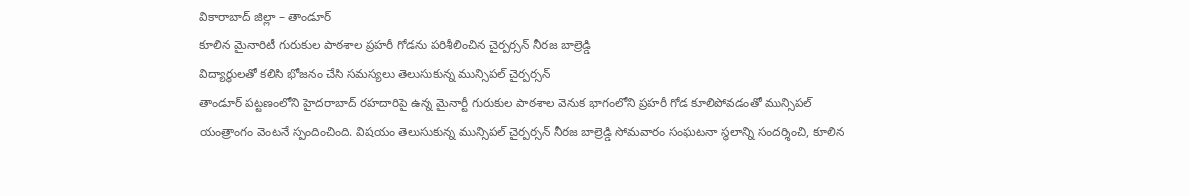వికారాబాద్ జిల్లా – తాండూర్
కూలిన మైనారిటీ గురుకుల పాఠశాల ప్రహరీ గోడను పరిశీలించిన చైర్పర్సన్ నీరజ బాల్రెడ్డి
విద్యార్థులతో కలిసి భోజనం చేసి సమస్యలు తెలుసుకున్న మున్సిపల్ చైర్పర్సన్
తాండూర్ పట్టణంలోని హైదరాబాద్ రహదారిపై ఉన్న మైనార్టీ గురుకుల పాఠశాల వెనుక భాగంలోని ప్రహరీ గోడ కూలిపోవడంతో మున్సిపల్ యంత్రాంగం వెంటనే స్పందించింది. విషయం తెలుసుకున్న మున్సిపల్ చైర్పర్సన్ నీరజ బాల్రెడ్డి సోమవారం సంఘటనా స్థలాన్ని సందర్శించి, కూలిన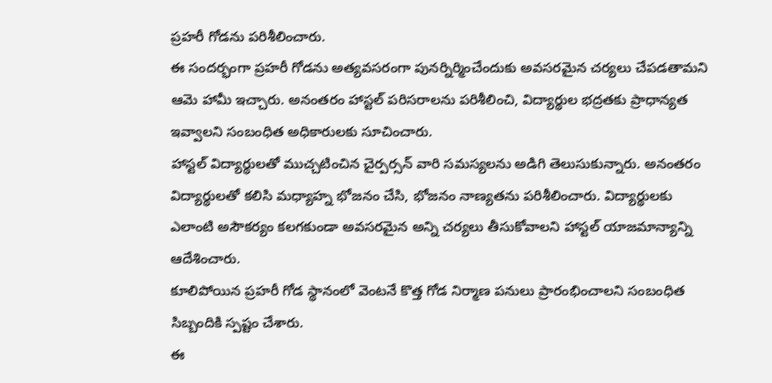ప్రహరీ గోడను పరిశీలించారు.
ఈ సందర్భంగా ప్రహరీ గోడను అత్యవసరంగా పునర్నిర్మించేందుకు అవసరమైన చర్యలు చేపడతామని ఆమె హామీ ఇచ్చారు. అనంతరం హాస్టల్ పరిసరాలను పరిశీలించి, విద్యార్థుల భద్రతకు ప్రాధాన్యత ఇవ్వాలని సంబంధిత అధికారులకు సూచించారు.
హాస్టల్ విద్యార్థులతో ముచ్చటించిన చైర్పర్సన్ వారి సమస్యలను అడిగి తెలుసుకున్నారు. అనంతరం విద్యార్థులతో కలిసి మధ్యాహ్న భోజనం చేసి, భోజనం నాణ్యతను పరిశీలించారు. విద్యార్థులకు ఎలాంటి అసౌకర్యం కలగకుండా అవసరమైన అన్ని చర్యలు తీసుకోవాలని హాస్టల్ యాజమాన్యాన్ని ఆదేశించారు.
కూలిపోయిన ప్రహరీ గోడ స్థానంలో వెంటనే కొత్త గోడ నిర్మాణ పనులు ప్రారంభించాలని సంబంధిత సిబ్బందికి స్పష్టం చేశారు.
ఈ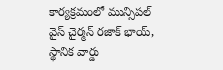కార్యక్రమంలో మున్సిపల్ వైస్ చైర్మన్ రజాక్ భాయ్, స్థానిక వార్డు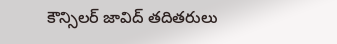కౌన్సిలర్ జావిద్ తదితరులు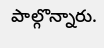పాల్గొన్నారు.